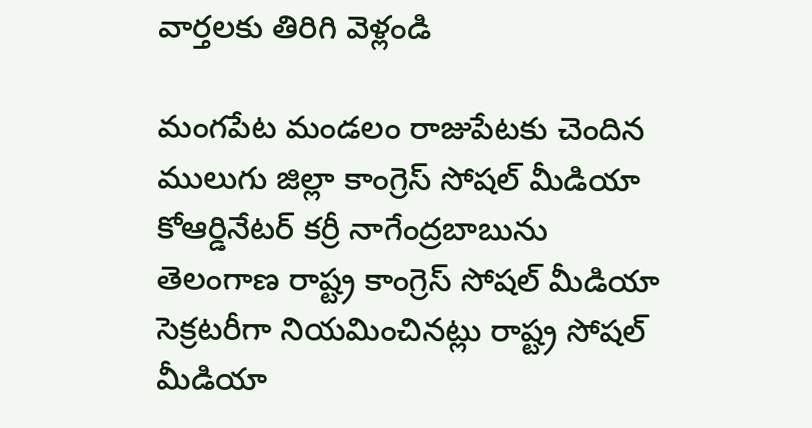వార్తలకు తిరిగి వెళ్లండి

మంగపేట మండలం రాజుపేటకు చెందిన ములుగు జిల్లా కాంగ్రెస్ సోషల్ మీడియా కోఆర్డినేటర్ కర్రీ నాగేంద్రబాబును తెలంగాణ రాష్ట్ర కాంగ్రెస్ సోషల్ మీడియా సెక్రటరీగా నియమించినట్లు రాష్ట్ర సోషల్ మీడియా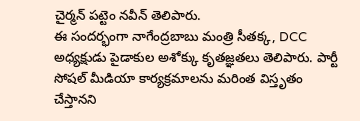చైర్మన్ పట్టెం నవీన్ తెలిపారు.
ఈ సందర్భంగా నాగేంద్రబాబు మంత్రి సీతక్క, DCC అధ్యక్షుడు పైడాకుల అశోక్కు కృతజ్ఞతలు తెలిపారు. పార్టీ సోషల్ మీడియా కార్యక్రమాలను మరింత విస్తృతం చేస్తానని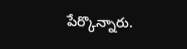పేర్కొన్నారు.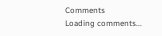Comments
Loading comments...